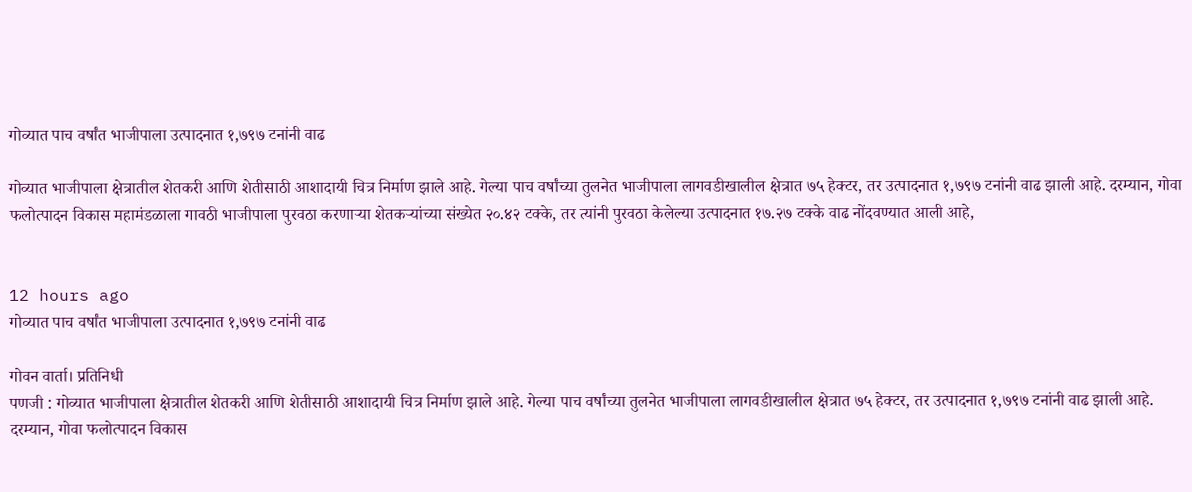गोव्यात पाच वर्षांत भाजीपाला उत्पादनात १,७९७ टनांनी वाढ

गोव्यात भाजीपाला क्षेत्रातील शेतकरी आणि शेतीसाठी आशादायी चित्र निर्माण झाले आहे. गेल्या पाच वर्षांच्या तुलनेत भाजीपाला लागवडीखालील क्षेत्रात ७५ हेक्टर, तर उत्पादनात १,७९७ टनांनी वाढ झाली आहे. दरम्यान, गोवा फलोत्पादन विकास महामंडळाला गावठी भाजीपाला पुरवठा करणाऱ्या शेतकऱ्यांच्या संख्येत २०.४२ टक्के, तर त्यांनी पुरवठा केलेल्या उत्पादनात १७.२७ टक्के वाढ नोंदवण्यात आली आहे,


12 hours ago
गोव्यात पाच वर्षांत भाजीपाला उत्पादनात १,७९७ टनांनी वाढ

गोवन वार्ता। प्रतिनिधी
पणजी : गोव्यात भाजीपाला क्षेत्रातील शेतकरी आणि शेतीसाठी आशादायी चित्र निर्माण झाले आहे. गेल्या पाच वर्षांच्या तुलनेत भाजीपाला लागवडीखालील क्षेत्रात ७५ हेक्टर, तर उत्पादनात १,७९७ टनांनी वाढ झाली आहे. दरम्यान, गोवा फलोत्पादन विकास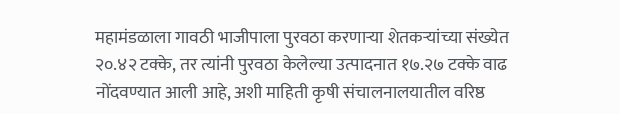महामंडळाला गावठी भाजीपाला पुरवठा करणाऱ्या शेतकऱ्यांच्या संख्येत २०.४२ टक्के, तर त्यांनी पुरवठा केलेल्या उत्पादनात १७.२७ टक्के वाढ नोंदवण्यात आली आहे, अशी माहिती कृषी संचालनालयातील वरिष्ठ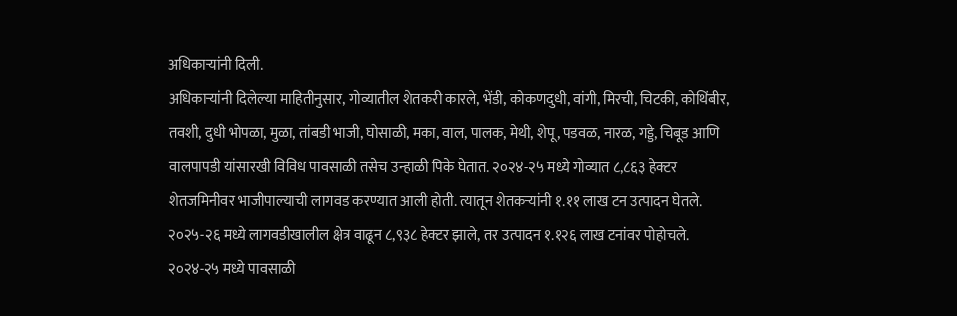अधिकाऱ्यांनी दिली.
अधिकाऱ्यांनी दिलेल्या माहितीनुसार, गोव्यातील शेतकरी कारले, भेंडी, कोकणदुधी, वांगी, मिरची, चिटकी, कोथिंबीर, तवशी, दुधी भोपळा, मुळा, तांबडी भाजी, घोसाळी, मका, वाल, पालक, मेथी, शेपू, पडवळ, नारळ, गड्डे, चिबूड आणि वालपापडी यांसारखी विविध पावसाळी तसेच उन्हाळी पिके घेतात. २०२४-२५ मध्ये गोव्यात ८,८६३ हेक्टर शेतजमिनीवर भाजीपाल्याची लागवड करण्यात आली होती. त्यातून शेतकऱ्यांनी १.११ लाख टन उत्पादन घेतले. २०२५-२६ मध्ये लागवडीखालील क्षेत्र वाढून ८,९३८ हेक्टर झाले, तर उत्पादन १.१२६ लाख टनांवर पोहोचले.
२०२४-२५ मध्ये पावसाळी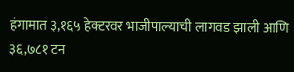हंगामात ३,१६५ हेक्टरवर भाजीपाल्याची लागवड झाली आणि ३६,७८१ टन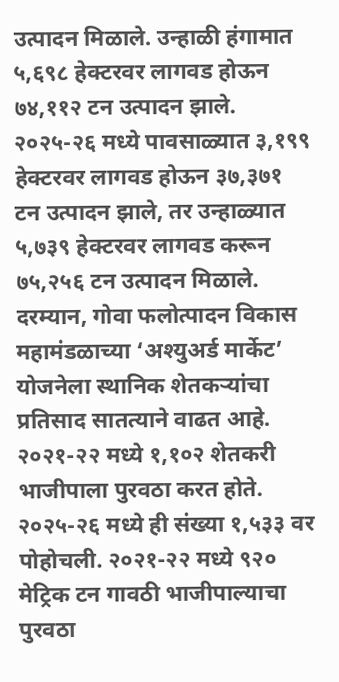उत्पादन मिळाले. उन्हाळी हंगामात ५,६९८ हेक्टरवर लागवड होऊन ७४,११२ टन उत्पादन झाले. २०२५-२६ मध्ये पावसाळ्यात ३,१९९ हेक्टरवर लागवड होऊन ३७,३७१ टन उत्पादन झाले, तर उन्हाळ्यात ५,७३९ हेक्टरवर लागवड करून ७५,२५६ टन उत्पादन मिळाले.
दरम्यान, गोवा फलोत्पादन विकास महामंडळाच्या ‘अश्युअर्ड मार्केट’ योजनेला स्थानिक शेतकऱ्यांचा प्रतिसाद सातत्याने वाढत आहे. २०२१-२२ मध्ये १,१०२ शेतकरी भाजीपाला पुरवठा करत होते. २०२५-२६ मध्ये ही संख्या १,५३३ वर पोहोचली. २०२१-२२ मध्ये ९२० मेट्रिक टन गावठी भाजीपाल्याचा पुरवठा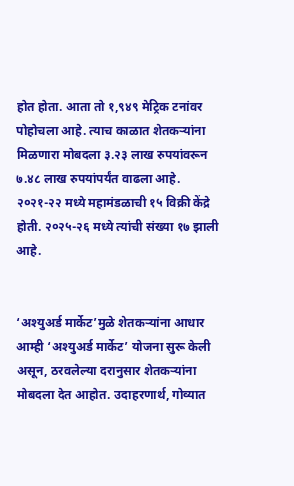होत होता. आता तो १,९४९ मेट्रिक टनांवर पोहोचला आहे. त्याच काळात शेतकऱ्यांना मिळणारा मोबदला ३.२३ लाख रुपयांवरून ७.४८ लाख रुपयांपर्यंत वाढला आहे. २०२१-२२ मध्ये महामंडळाची १५ विक्री केंद्रे होती. २०२५-२६ मध्ये त्यांची संख्या १७ झाली आहे.


‘अश्युअर्ड मार्केट’मुळे शेतकऱ्यांना आधार
आम्ही ‘अश्युअर्ड मार्केट’ योजना सुरू केली असून, ठरवलेल्या दरानुसार शेतकऱ्यांना मोबदला देत आहोत. उदाहरणार्थ, गोव्यात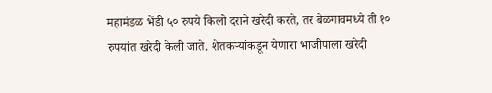महामंडळ भेंडी ५० रुपये किलो दराने खरेदी करते, तर बेळगावमध्ये ती १० रुपयांत खरेदी केली जाते. शेतकऱ्यांकडून येणारा भाजीपाला खरेदी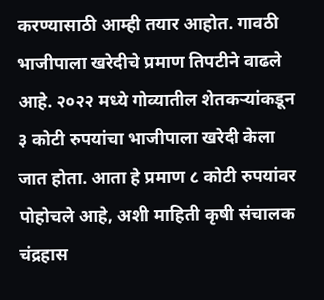करण्यासाठी आम्ही तयार आहोत. गावठी भाजीपाला खरेदीचे प्रमाण तिपटीने वाढले आहे. २०२२ मध्ये गोव्यातील शेतकऱ्यांकडून ३ कोटी रुपयांचा भाजीपाला खरेदी केला जात होता. आता हे प्रमाण ८ कोटी रुपयांवर पोहोचले आहे, अशी माहिती कृषी संचालक चंद्रहास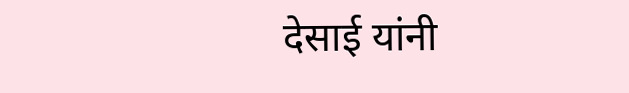देसाई यांनी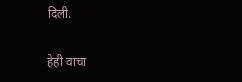दिली.

हेही वाचा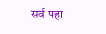सर्व पहा